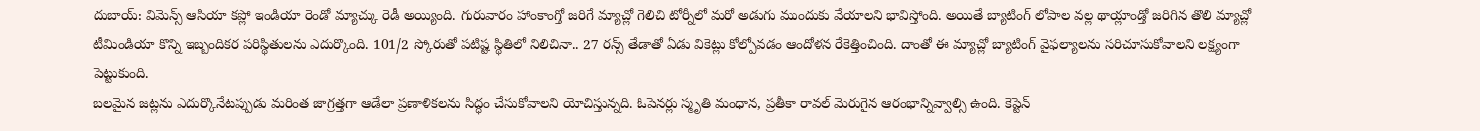దుబాయ్: విమెన్స్ ఆసియా కప్లో ఇండియా రెండో మ్యాచ్కు రెడీ అయ్యింది. గురువారం హాంకాంగ్తో జరిగే మ్యాచ్లో గెలిచి టోర్నీలో మరో అడుగు ముందుకు వేయాలని భావిస్తోంది. అయితే బ్యాటింగ్ లోపాల వల్ల థాయ్లాండ్తో జరిగిన తొలి మ్యాచ్లో టీమిండియా కొన్ని ఇబ్బందికర పరిస్థితులను ఎదుర్కొంది. 101/2 స్కోరుతో పటిష్ట స్థితిలో నిలిచినా.. 27 రన్స్ తేడాతో ఏడు వికెట్లు కోల్పోవడం ఆందోళన రేకెత్తించింది. దాంతో ఈ మ్యాచ్లో బ్యాటింగ్ వైఫల్యాలను సరిచూసుకోవాలని లక్ష్యంగా పెట్టుకుంది.
బలమైన జట్లను ఎదుర్కొనేటప్పుడు మరింత జాగ్రత్తగా ఆడేలా ప్రణాళికలను సిద్ధం చేసుకోవాలని యోచిస్తున్నది. ఓపెనర్లు స్మృతి మంధాన, ప్రతీకా రావల్ మెరుగైన ఆరంభాన్నివ్వాల్సి ఉంది. కెప్టెన్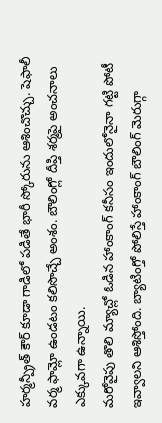హర్మన్ప్రీత్ కౌర్ కూడా గాడిలో పడితే భారీ స్కోరును ఆశించొచ్చు. షెఫాలీ వర్మ ఫామ్లో ఉండటం కలిసొచ్చే అంశం. బౌలింగ్లో దీప్తి శర్మపై అంచనాలు ఎక్కువగా ఉన్నాయి.
మరోవైపు తొలి మ్యాచ్లో ఓడిన హాంకాంగ్ కనీసం ఇందులోనైనా గట్టి పోటీ ఇవ్వాలని ఆశిస్తోంది. బ్యాటింగ్తో పోలిస్తే హాంకాంగ్ బౌలింగ్ మెరుగ్గా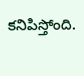కనిపిస్తోంది.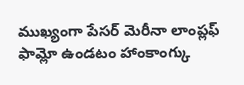ముఖ్యంగా పేసర్ మెరీనా లాంప్లఫ్ ఫామ్లో ఉండటం హాంకాంగ్కు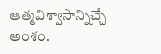ఆత్మవిశ్వాసాన్నిచ్చే అంశం.